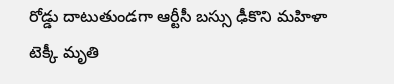రోడ్డు దాటుతుండగా ఆర్టీసీ బస్సు ఢీకొని మహిళా టెక్కీ మృతి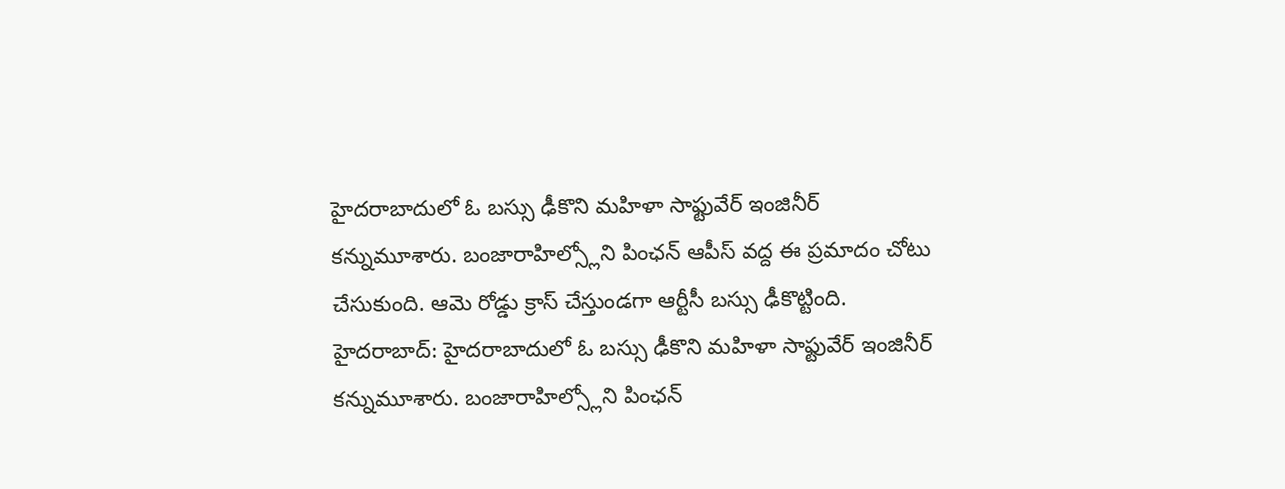హైదరాబాదులో ఓ బస్సు ఢీకొని మహిళా సాఫ్టువేర్ ఇంజినీర్ కన్నుమూశారు. బంజారాహిల్స్లోని పింఛన్ ఆపీస్ వద్ద ఈ ప్రమాదం చోటు చేసుకుంది. ఆమె రోడ్డు క్రాస్ చేస్తుండగా ఆర్టీసీ బస్సు ఢీకొట్టింది.
హైదరాబాద్: హైదరాబాదులో ఓ బస్సు ఢీకొని మహిళా సాఫ్టువేర్ ఇంజినీర్ కన్నుమూశారు. బంజారాహిల్స్లోని పింఛన్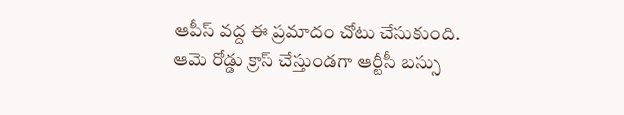ఆపీస్ వద్ద ఈ ప్రమాదం చోటు చేసుకుంది.
ఆమె రోడ్డు క్రాస్ చేస్తుండగా ఆర్టీసీ బస్సు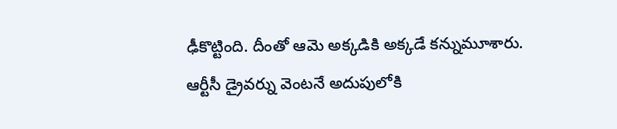ఢీకొట్టింది. దీంతో ఆమె అక్కడికి అక్కడే కన్నుమూశారు. ఆర్టీసీ డ్రైవర్ను వెంటనే అదుపులోకి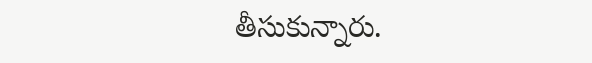తీసుకున్నారు.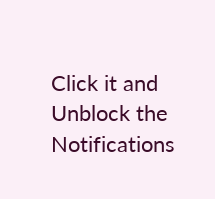Click it and Unblock the Notifications